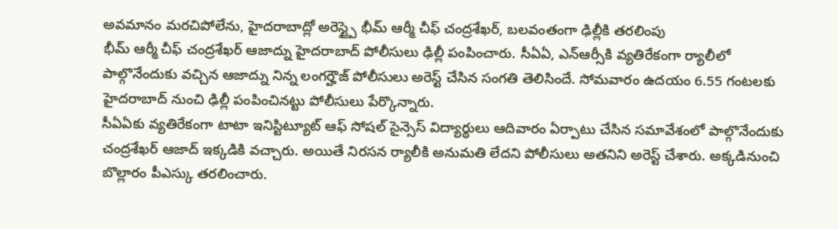అవమానం మరచిపోలేను, హైదరాబాద్లో అరెస్ట్పై భీమ్ ఆర్మీ చీఫ్ చంద్రశేఖర్, బలవంతంగా ఢిల్లీకి తరలింపు
భీమ్ ఆర్మీ చీఫ్ చంద్రశేఖర్ ఆజాద్ను హైదరాబాద్ పోలీసులు ఢిల్లీ పంపించారు. సీఏఏ, ఎన్ఆర్సీకి వ్యతిరేకంగా ర్యాలీలో పాల్గొనేందుకు వచ్చిన ఆజాద్ను నిన్న లంగర్హౌజ్ పోలీసులు అరెస్ట్ చేసిన సంగతి తెలిసిందే. సోమవారం ఉదయం 6.55 గంటలకు హైదరాబాద్ నుంచి ఢిల్లీ పంపించినట్టు పోలీసులు పేర్కొన్నారు.
సీఏఏకు వ్యతిరేకంగా టాటా ఇనిస్టిట్యూట్ ఆఫ్ సోషల్ సైన్సెస్ విద్యార్థులు ఆదివారం ఏర్పాటు చేసిన సమావేశంలో పాల్గొనేందుకు చంద్రశేఖర్ ఆజాద్ ఇక్కడికి వచ్చారు. అయితే నిరసన ర్యాలీకి అనుమతి లేదని పోలీసులు అతనిని అరెస్ట్ చేశారు. అక్కడినుంచి బొల్లారం పీఎస్కు తరలించారు.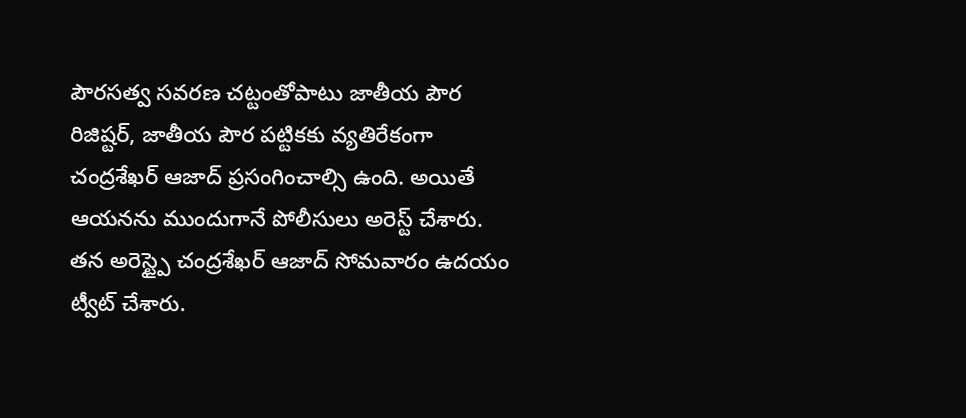పౌరసత్వ సవరణ చట్టంతోపాటు జాతీయ పౌర రిజిష్టర్, జాతీయ పౌర పట్టికకు వ్యతిరేకంగా చంద్రశేఖర్ ఆజాద్ ప్రసంగించాల్సి ఉంది. అయితే ఆయనను ముందుగానే పోలీసులు అరెస్ట్ చేశారు. తన అరెస్ట్పై చంద్రశేఖర్ ఆజాద్ సోమవారం ఉదయం ట్వీట్ చేశారు.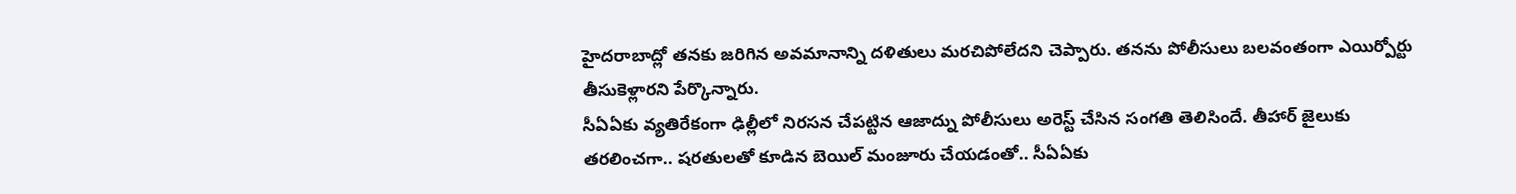హైదరాబాద్లో తనకు జరిగిన అవమానాన్ని దళితులు మరచిపోలేదని చెప్పారు. తనను పోలీసులు బలవంతంగా ఎయిర్పోర్టు తీసుకెళ్లారని పేర్కొన్నారు.
సీఏఏకు వ్యతిరేకంగా ఢిల్లీలో నిరసన చేపట్టిన ఆజాద్ను పోలీసులు అరెస్ట్ చేసిన సంగతి తెలిసిందే. తీహార్ జైలుకు తరలించగా.. షరతులతో కూడిన బెయిల్ మంజూరు చేయడంతో.. సీఏఏకు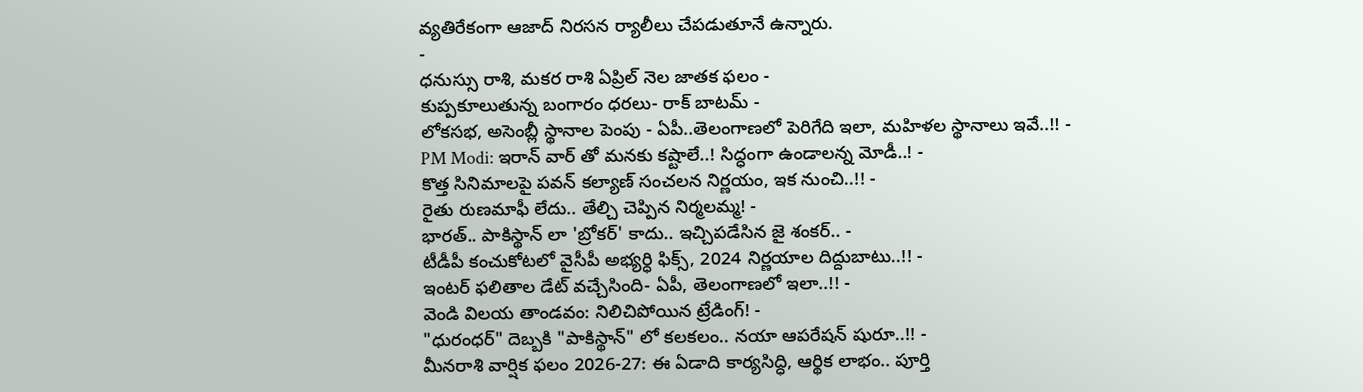వ్యతిరేకంగా ఆజాద్ నిరసన ర్యాలీలు చేపడుతూనే ఉన్నారు.
-
ధనుస్సు రాశి, మకర రాశి ఏప్రిల్ నెల జాతక ఫలం -
కుప్పకూలుతున్న బంగారం ధరలు- రాక్ బాటమ్ -
లోకసభ, అసెంబ్లీ స్థానాల పెంపు - ఏపీ..తెలంగాణలో పెరిగేది ఇలా, మహిళల స్థానాలు ఇవే..!! -
PM Modi: ఇరాన్ వార్ తో మనకు కష్టాలే..! సిద్ధంగా ఉండాలన్న మోడీ..! -
కొత్త సినిమాలపై పవన్ కల్యాణ్ సంచలన నిర్ణయం, ఇక నుంచి..!! -
రైతు రుణమాఫీ లేదు.. తేల్చి చెప్పిన నిర్మలమ్మ! -
భారత్.. పాకిస్థాన్ లా 'బ్రోకర్' కాదు.. ఇచ్చిపడేసిన జై శంకర్.. -
టీడీపీ కంచుకోటలో వైసీపీ అభ్యర్ధి ఫిక్స్, 2024 నిర్ణయాల దిద్దుబాటు..!! -
ఇంటర్ ఫలితాల డేట్ వచ్చేసింది- ఏపీ, తెలంగాణలో ఇలా..!! -
వెండి విలయ తాండవం: నిలిచిపోయిన ట్రేడింగ్! -
"ధురంధర్" దెబ్బకి "పాకిస్థాన్" లో కలకలం.. నయా ఆపరేషన్ షురూ..!! -
మీనరాశి వార్షిక ఫలం 2026-27: ఈ ఏడాది కార్యసిద్ధి, ఆర్థిక లాభం.. పూర్తి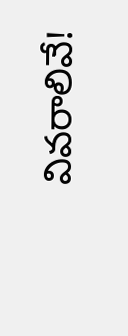వివరాలివే!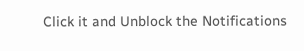Click it and Unblock the Notifications